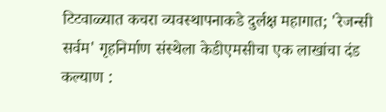टिटवाळ्यात कचरा व्यवस्थापनाकडे दुर्लक्ष महागात; 'रेजन्सी सर्वम' गृहनिर्माण संस्थेला केडीएमसीचा एक लाखांचा दंड
कल्याण :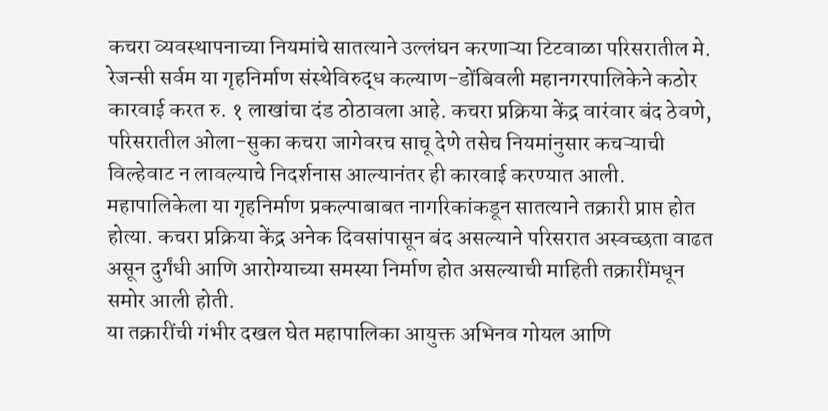कचरा व्यवस्थापनाच्या नियमांचे सातत्याने उल्लंघन करणाऱ्या टिटवाळा परिसरातील मे. रेजन्सी सर्वम या गृहनिर्माण संस्थेविरुद्ध कल्याण-डोंबिवली महानगरपालिकेने कठोर कारवाई करत रु. १ लाखांचा दंड ठोठावला आहे. कचरा प्रक्रिया केंद्र वारंवार बंद ठेवणे, परिसरातील ओला-सुका कचरा जागेवरच साचू देणे तसेच नियमांनुसार कचऱ्याची विल्हेवाट न लावल्याचे निदर्शनास आल्यानंतर ही कारवाई करण्यात आली.
महापालिकेला या गृहनिर्माण प्रकल्पाबाबत नागरिकांकडून सातत्याने तक्रारी प्राप्त होत होत्या. कचरा प्रक्रिया केंद्र अनेक दिवसांपासून बंद असल्याने परिसरात अस्वच्छता वाढत असून दुर्गंधी आणि आरोग्याच्या समस्या निर्माण होत असल्याची माहिती तक्रारींमधून समोर आली होती.
या तक्रारींची गंभीर दखल घेत महापालिका आयुक्त अभिनव गोयल आणि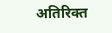अतिरिक्त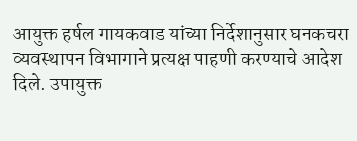आयुक्त हर्षल गायकवाड यांच्या निर्देशानुसार घनकचरा व्यवस्थापन विभागाने प्रत्यक्ष पाहणी करण्याचे आदेश दिले. उपायुक्त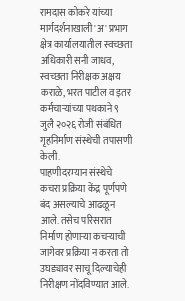रामदास कोकरे यांच्या मार्गदर्शनाखाली 'अ' प्रभाग क्षेत्र कार्यालयातील स्वच्छता अधिकारी सनी जाधव, स्वच्छता निरीक्षक अक्षय कराळे, भरत पाटील व इतर कर्मचाऱ्यांच्या पथकाने ९ जुलै २०२६ रोजी संबंधित गृहनिर्माण संस्थेची तपासणी केली.
पाहणीदरम्यान संस्थेचे कचरा प्रक्रिया केंद्र पूर्णपणे बंद असल्याचे आढळून आले. तसेच परिसरात निर्माण होणाऱ्या कचऱ्याची जागेवर प्रक्रिया न करता तो उघड्यावर साचू दिल्याचेही निरीक्षण नोंदविण्यात आले.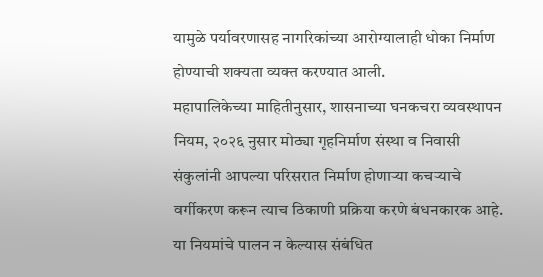यामुळे पर्यावरणासह नागरिकांच्या आरोग्यालाही धोका निर्माण होण्याची शक्यता व्यक्त करण्यात आली.
महापालिकेच्या माहितीनुसार, शासनाच्या घनकचरा व्यवस्थापन नियम, २०२६ नुसार मोठ्या गृहनिर्माण संस्था व निवासी संकुलांनी आपल्या परिसरात निर्माण होणाऱ्या कचऱ्याचे वर्गीकरण करून त्याच ठिकाणी प्रक्रिया करणे बंधनकारक आहे. या नियमांचे पालन न केल्यास संबंधित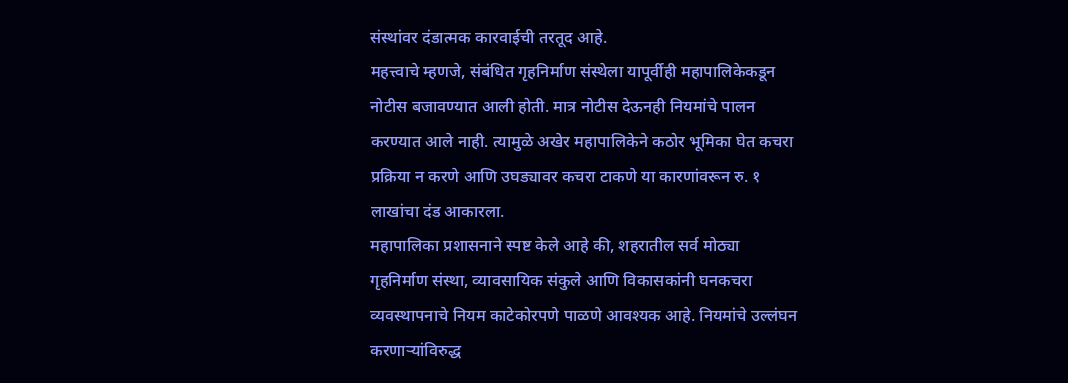संस्थांवर दंडात्मक कारवाईची तरतूद आहे.
महत्त्वाचे म्हणजे, संबंधित गृहनिर्माण संस्थेला यापूर्वीही महापालिकेकडून नोटीस बजावण्यात आली होती. मात्र नोटीस देऊनही नियमांचे पालन करण्यात आले नाही. त्यामुळे अखेर महापालिकेने कठोर भूमिका घेत कचरा प्रक्रिया न करणे आणि उघड्यावर कचरा टाकणे या कारणांवरून रु. १ लाखांचा दंड आकारला.
महापालिका प्रशासनाने स्पष्ट केले आहे की, शहरातील सर्व मोठ्या गृहनिर्माण संस्था, व्यावसायिक संकुले आणि विकासकांनी घनकचरा व्यवस्थापनाचे नियम काटेकोरपणे पाळणे आवश्यक आहे. नियमांचे उल्लंघन करणाऱ्यांविरुद्ध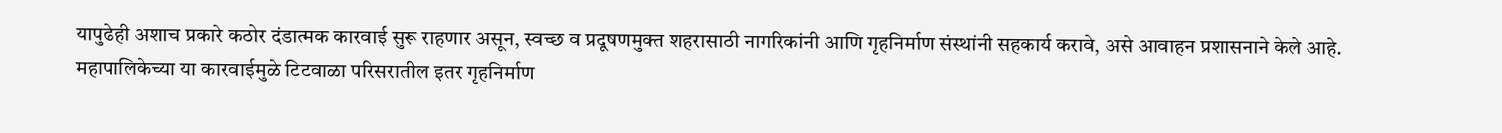यापुढेही अशाच प्रकारे कठोर दंडात्मक कारवाई सुरू राहणार असून, स्वच्छ व प्रदूषणमुक्त शहरासाठी नागरिकांनी आणि गृहनिर्माण संस्थांनी सहकार्य करावे, असे आवाहन प्रशासनाने केले आहे.
महापालिकेच्या या कारवाईमुळे टिटवाळा परिसरातील इतर गृहनिर्माण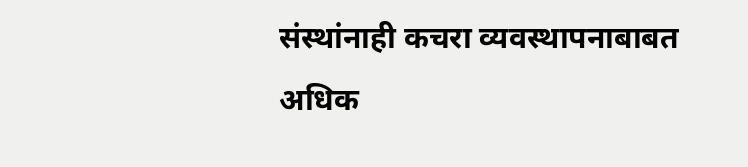संस्थांनाही कचरा व्यवस्थापनाबाबत अधिक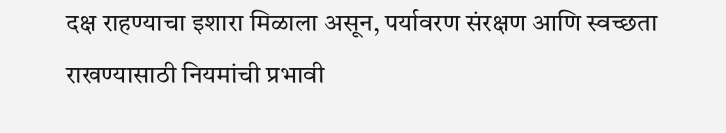दक्ष राहण्याचा इशारा मिळाला असून, पर्यावरण संरक्षण आणि स्वच्छता राखण्यासाठी नियमांची प्रभावी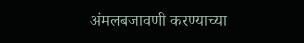अंमलबजावणी करण्याच्या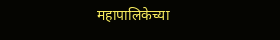महापालिकेच्या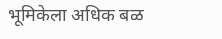भूमिकेला अधिक बळ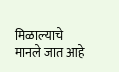मिळाल्याचे मानले जात आहे